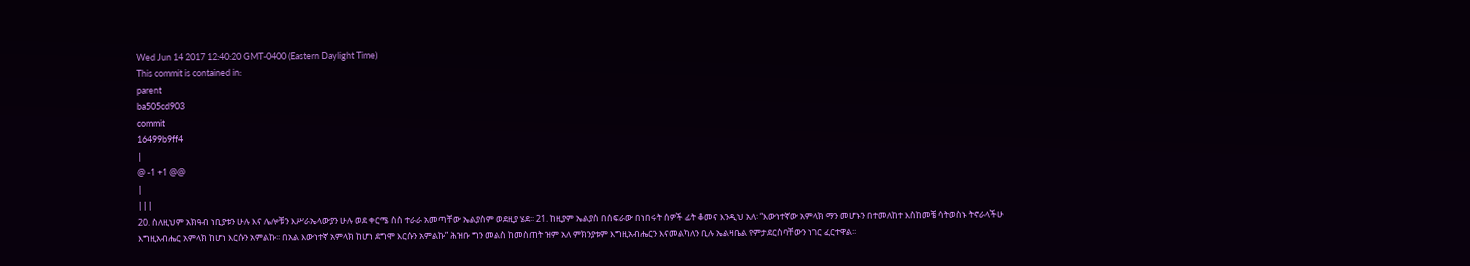Wed Jun 14 2017 12:40:20 GMT-0400 (Eastern Daylight Time)
This commit is contained in:
parent
ba505cd903
commit
16499b9ff4
|
@ -1 +1 @@
|
|||
20. ስለዚህም አክዓብ ነቢያቱን ሁሉ እና ሌሎቹን እሥራኤላውያን ሁሉ ወደ ቀርሜ ስስ ተራራ አመጣቸው ኤልያስም ወደዚያ ሄደ፡፡ 21. ከዚያም ኤልያስ በሰፍራው በነበሩት ሰዎች ፊት ቆመና እንዲህ አለ፡ “እውነተኛው አምላክ ማን መሆኑን በተመለከተ እስከመቼ ሳትወስኑ ትኖራላችሁ እግዚአብሔር አምላክ ከሆነ እርሱን አምልኩ፡፡ በአል እውነተኛ አምላክ ከሆነ ደግሞ እርሱን አምልኩ” ሕዝቡ ግን መልስ ከመስጠት ዝም አለ ምክንያቱም እግዚአብሔርን እናመልካለን ቢሉ ኤልዛቤል የምታደርስባቸውን ነገር ፈርተዋል፡፡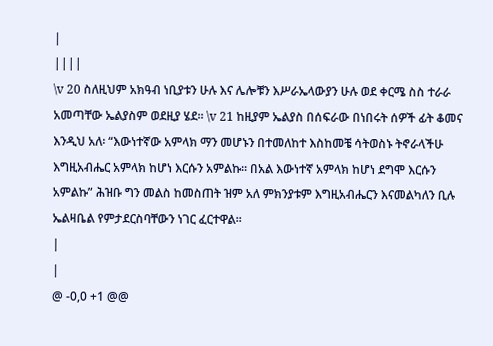|
||||
\v 20 ስለዚህም አክዓብ ነቢያቱን ሁሉ እና ሌሎቹን እሥራኤላውያን ሁሉ ወደ ቀርሜ ስስ ተራራ አመጣቸው ኤልያስም ወደዚያ ሄደ፡፡ \v 21 ከዚያም ኤልያስ በሰፍራው በነበሩት ሰዎች ፊት ቆመና እንዲህ አለ፡ “እውነተኛው አምላክ ማን መሆኑን በተመለከተ እስከመቼ ሳትወስኑ ትኖራላችሁ እግዚአብሔር አምላክ ከሆነ እርሱን አምልኩ፡፡ በአል እውነተኛ አምላክ ከሆነ ደግሞ እርሱን አምልኩ” ሕዝቡ ግን መልስ ከመስጠት ዝም አለ ምክንያቱም እግዚአብሔርን እናመልካለን ቢሉ ኤልዛቤል የምታደርስባቸውን ነገር ፈርተዋል፡፡
|
|
@ -0,0 +1 @@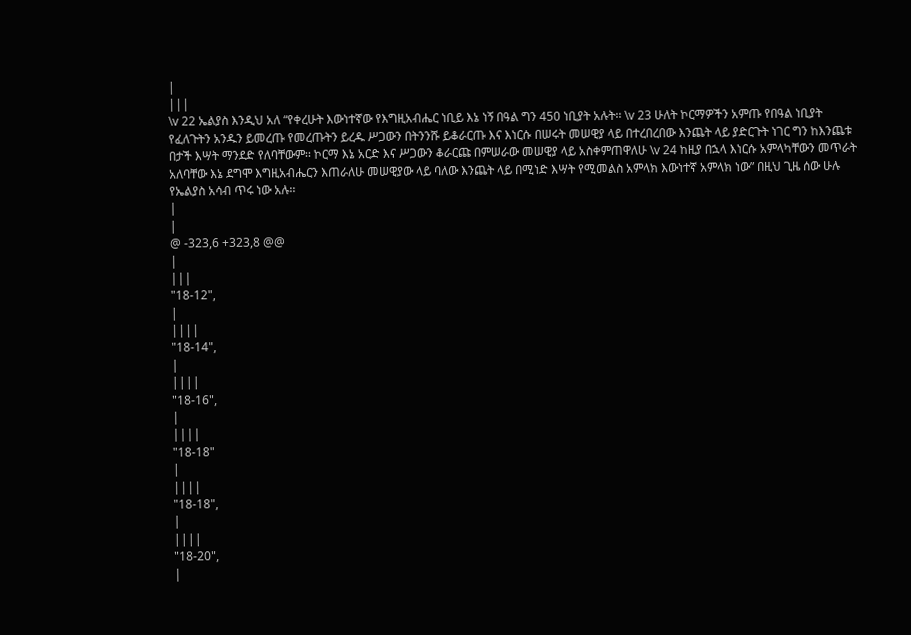|
|||
\v 22 ኤልያስ እንዲህ አለ “የቀረሁት እውነተኛው የእግዚአብሔር ነቢይ እኔ ነኝ በዓል ግን 450 ነቢያት አሉት፡፡ \v 23 ሁለት ኮርማዎችን አምጡ የበዓል ነቢያት የፈለጉትን አንዱን ይመረጡ የመረጡትን ይረዱ ሥጋውን በትንንሹ ይቆራርጡ እና እነርሱ በሠሩት መሠዊያ ላይ በተረበረበው እንጨት ላይ ያድርጉት ነገር ግን ከእንጨቱ በታች እሣት ማንደድ የለባቸውም፡፡ ኮርማ እኔ አርድ እና ሥጋውን ቆራርጩ በምሠራው መሠዊያ ላይ አስቀምጠዋለሁ \v 24 ከዚያ በኋላ እነርሱ አምላካቸውን መጥራት አለባቸው እኔ ደግሞ እግዚአብሔርን እጠራለሁ መሠዊያው ላይ ባለው እንጨት ላይ በሚነድ እሣት የሚመልስ አምላክ እውነተኛ አምላክ ነው” በዚህ ጊዜ ሰው ሁሉ የኤልያስ አሳብ ጥሩ ነው አሉ፡፡
|
|
@ -323,6 +323,8 @@
|
|||
"18-12",
|
||||
"18-14",
|
||||
"18-16",
|
||||
"18-18"
|
||||
"18-18",
|
||||
"18-20",
|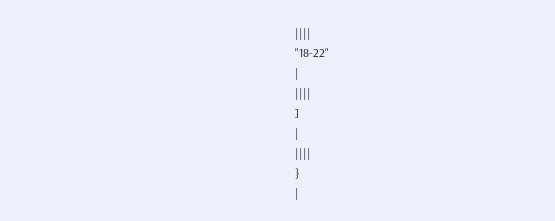||||
"18-22"
|
||||
]
|
||||
}
|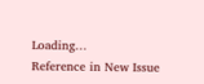Loading…
Reference in New Issue